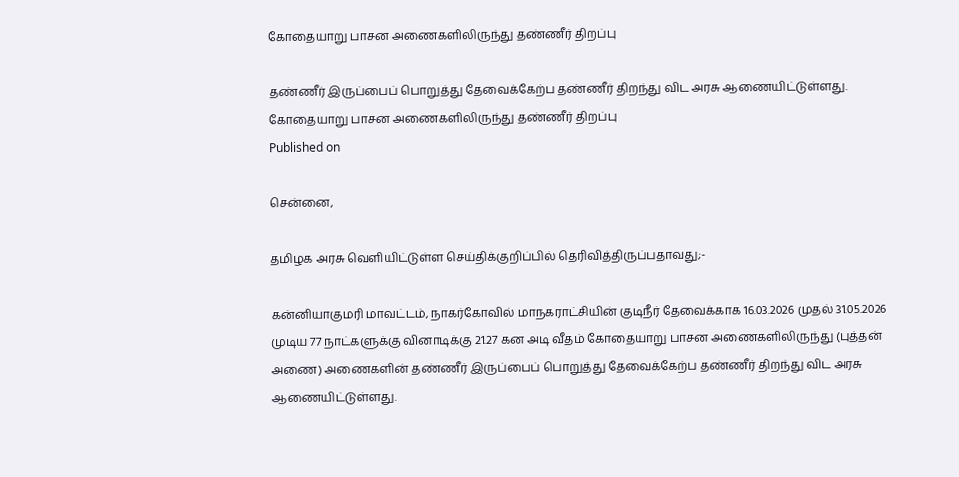கோதையாறு பாசன அணைகளிலிருந்து தண்ணீர் திறப்பு

தண்ணீர் இருப்பைப் பொறுத்து தேவைக்கேற்ப தண்ணீர் திறந்து விட அரசு ஆணையிட்டுள்ளது.
கோதையாறு பாசன அணைகளிலிருந்து தண்ணீர் திறப்பு
Published on

சென்னை,

தமிழக அரசு வெளியிட்டுள்ள செய்திக்குறிப்பில் தெரிவித்திருப்பதாவது;-

கன்னியாகுமரி மாவட்டம், நாகர்கோவில் மாநகராட்சியின் குடிநீர் தேவைக்காக 16.03.2026 முதல் 31.05.2026 முடிய 77 நாட்களுக்கு வினாடிக்கு 21.27 கன அடி வீதம் கோதையாறு பாசன அணைகளிலிருந்து (புத்தன் அணை) அணைகளின் தண்ணீர் இருப்பைப் பொறுத்து தேவைக்கேற்ப தண்ணீர் திறந்து விட அரசு ஆணையிட்டுள்ளது.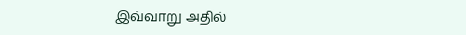இவ்வாறு அதில்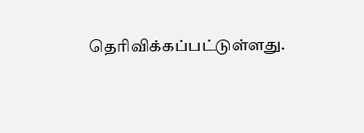தெரிவிக்கப்பட்டுள்ளது.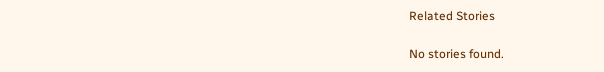Related Stories

No stories found.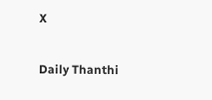X

Daily Thanthi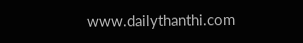www.dailythanthi.com